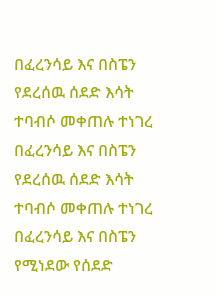በፈረንሳይ እና በስፔን የደረሰዉ ሰደድ እሳት ተባብሶ መቀጠሉ ተነገረ
በፈረንሳይ እና በስፔን የደረሰዉ ሰደድ እሳት ተባብሶ መቀጠሉ ተነገረ በፈረንሳይ እና በስፔን የሚነደው የሰደድ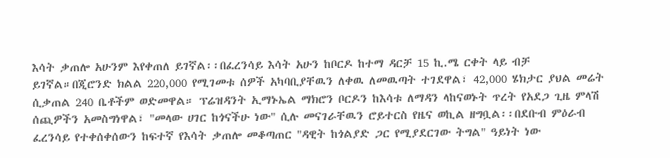እሳት ቃጠሎ አሁንም እየቀጠለ ይገኛል፡፡በፈረንሳይ እሳት አሁን ከቦርዶ ከተማ ዳርቻ 15 ኪ.ሜ ርቀት ላይ ብቻ ይገኛል።በጂሮንድ ክልል 220,000 የሚገመቱ ሰዎች አካባቢያቸዉን ለቀዉ ለመዉጣት ተገደዋል፣ 42,000 ሄክታር ያህል መሬት ሲቃጠል 240 ቤቶችም ወድመዋል። ፕሬዝዳንት ኢማኑኤል ማክሮን ቦርዶን ከእሳቱ ለማዳን ላከናወኑት ጥረት የአደጋ ጊዜ ምላሽ ሰጪዎችን አመስግነዋል፣ "መላው ሀገር ከጎናችሁ ነው" ሲሉ መናገራቸዉን ሮይተርስ የዜና ወኪል ዘግቧል፡፡በደቡብ ምዕራብ ፈረንሳይ የተቀሰቀሰውን ከፍተኛ የእሳት ቃጠሎ መቆጣጠር "ዳዊት ከጎልያድ ጋር የሚያደርገው ትግል" ዓይነት ነው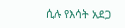ሲሉ የእሳት አደጋ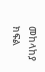መከላከያ ክፍል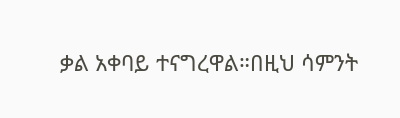ቃል አቀባይ ተናግረዋል።በዚህ ሳምንት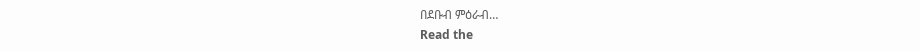በደቡብ ምዕራብ…
Read the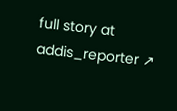full story at addis_reporter ↗